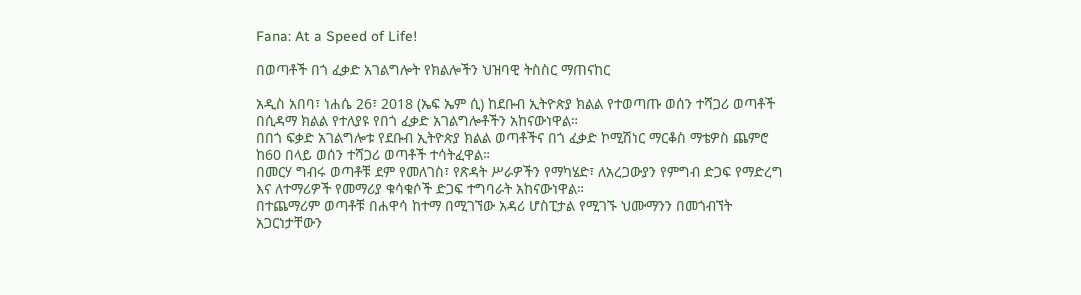Fana: At a Speed of Life!

በወጣቶች በጎ ፈቃድ አገልግሎት የክልሎችን ህዝባዊ ትስስር ማጠናከር

አዲስ አበባ፣ ነሐሴ 26፣ 2018 (ኤፍ ኤም ሲ) ከደቡብ ኢትዮጵያ ክልል የተወጣጡ ወሰን ተሻጋሪ ወጣቶች በሲዳማ ክልል የተለያዩ የበጎ ፈቃድ አገልግሎቶችን አከናውነዋል።
በበጎ ፍቃድ አገልግሎቱ የደቡብ ኢትዮጵያ ክልል ወጣቶችና በጎ ፈቃድ ኮሚሽነር ማርቆስ ማቴዎስ ጨምሮ ከ60 በላይ ወሰን ተሻጋሪ ወጣቶች ተሳትፈዋል።
በመርሃ ግብሩ ወጣቶቹ ደም የመለገስ፣ የጽዳት ሥራዎችን የማካሄድ፣ ለአረጋውያን የምግብ ድጋፍ የማድረግ እና ለተማሪዎች የመማሪያ ቁሳቁሶች ድጋፍ ተግባራት አከናውነዋል።
በተጨማሪም ወጣቶቹ በሐዋሳ ከተማ በሚገኘው አዳሪ ሆስፒታል የሚገኙ ህሙማንን በመጎብኘት አጋርነታቸውን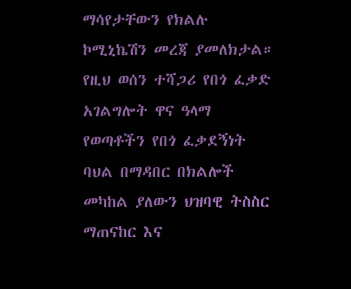ማሳየታቸውን የክልሉ ኮሚኒኬሽን መረጃ ያመለክታል።
የዚህ ወሰን ተሻጋሪ የበጎ ፈቃድ አገልግሎት ዋና ዓላማ የወጣቶችን የበጎ ፈቃደኝነት ባህል በማዳበር በክልሎች መካከል ያለውን ህዝባዊ ትስስር ማጠናከር እና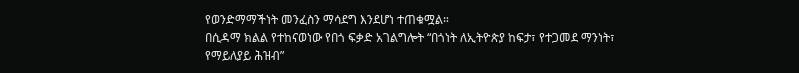የወንድማማችነት መንፈስን ማሳደግ እንደሆነ ተጠቁሟል።
በሲዳማ ክልል የተከናወነው የበጎ ፍቃድ አገልግሎት “በጎነት ለኢትዮጵያ ከፍታ፣ የተጋመደ ማንነት፣ የማይለያይ ሕዝብ”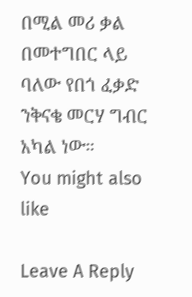በሚል መሪ ቃል በመተግበር ላይ ባለው የበጎ ፈቃድ ንቅናቄ መርሃ ግብር አካል ነው።
You might also like

Leave A Reply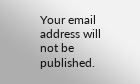Your email address will not be published.